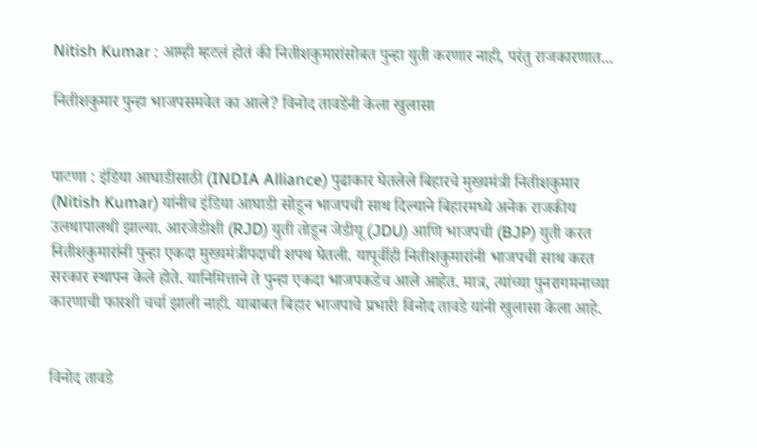Nitish Kumar : आम्ही म्हटलं होतं की नितीशकुमारांसोबत पुन्हा युती करणार नाही, परंतु राजकारणात...

नितीशकुमार पुन्हा भाजपसमवेत का आले? विनोद तावडेंनी केला खुलासा


पाटणा : इंडिया आघाडीसाठी (INDIA Alliance) पुढाकार घेतलेले बिहारचे मुख्यमंत्री नितीशकुमार (Nitish Kumar) यांनीच इंडिया आघाडी सोडून भाजपची साथ दिल्याने बिहारमध्ये अनेक राजकीय उलथापालथी झाल्या. आरजेडीशी (RJD) युती तोडून जेडीयू (JDU) आणि भाजपची (BJP) युती करत नितीशकुमारांनी पुन्हा एकदा मुख्यमंत्रीपदाची शपथ घेतली. यापूर्वीही नितीशकुमारांनी भाजपची साथ करत सरकार स्थापन केले होते. यानिमित्ताने ते पुन्हा एकदा भाजपकडेच आले आहेत. मात्र, त्यांच्या पुनरागमनाच्या कारणाची फारशी चर्चा झाली नाही. याबाबत बिहार भाजपाचे प्रभारी विनोद तावडे यांनी खुलासा केला आहे.


विनोद तावडे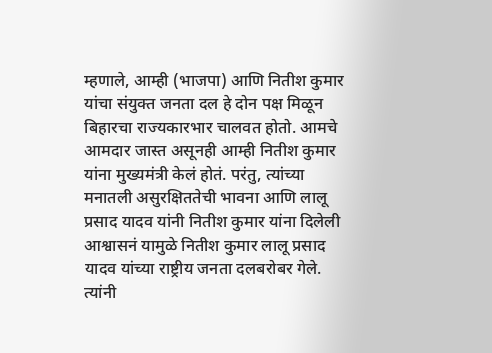म्हणाले, आम्ही (भाजपा) आणि नितीश कुमार यांचा संयुक्त जनता दल हे दोन पक्ष मिळून बिहारचा राज्यकारभार चालवत होतो. आमचे आमदार जास्त असूनही आम्ही नितीश कुमार यांना मुख्यमंत्री केलं होतं. परंतु, त्यांच्या मनातली असुरक्षिततेची भावना आणि लालू प्रसाद यादव यांनी नितीश कुमार यांना दिलेली आश्वासनं यामुळे नितीश कुमार लालू प्रसाद यादव यांच्या राष्ट्रीय जनता दलबरोबर गेले. त्यांनी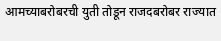आमच्याबरोबरची युती तोडून राजदबरोबर राज्यात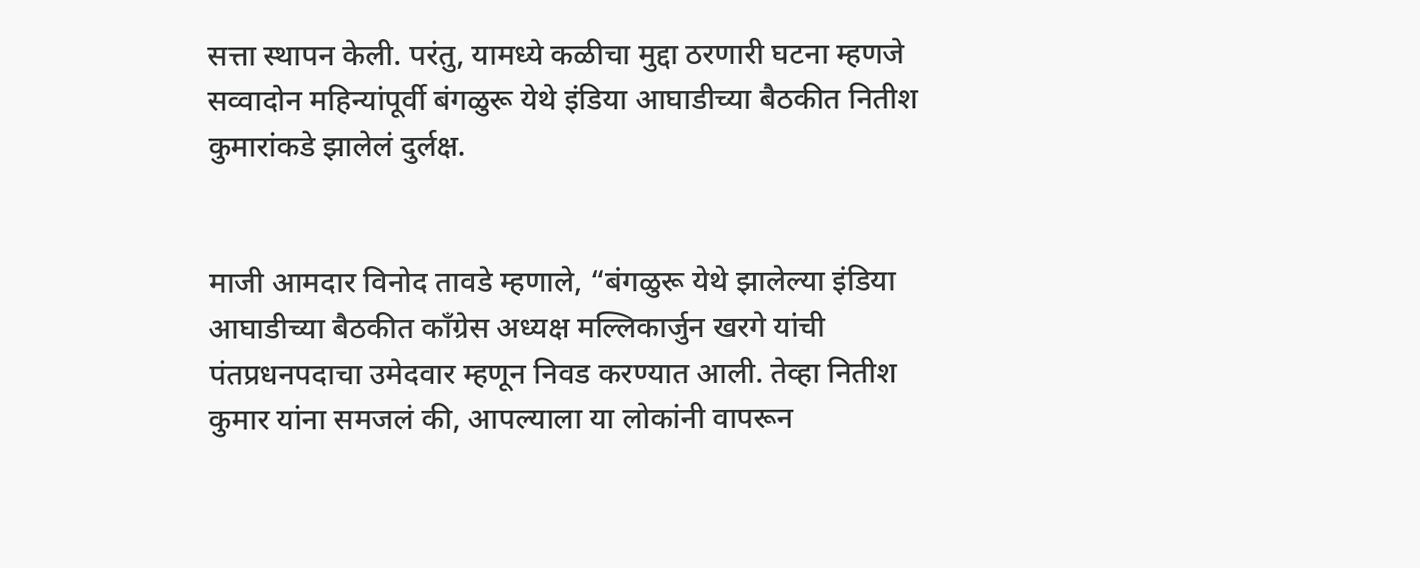सत्ता स्थापन केली. परंतु, यामध्ये कळीचा मुद्दा ठरणारी घटना म्हणजे सव्वादोन महिन्यांपूर्वी बंगळुरू येथे इंडिया आघाडीच्या बैठकीत नितीश कुमारांकडे झालेलं दुर्लक्ष.


माजी आमदार विनोद तावडे म्हणाले, “बंगळुरू येथे झालेल्या इंडिया आघाडीच्या बैठकीत काँग्रेस अध्यक्ष मल्लिकार्जुन खरगे यांची पंतप्रधनपदाचा उमेदवार म्हणून निवड करण्यात आली. तेव्हा नितीश कुमार यांना समजलं की, आपल्याला या लोकांनी वापरून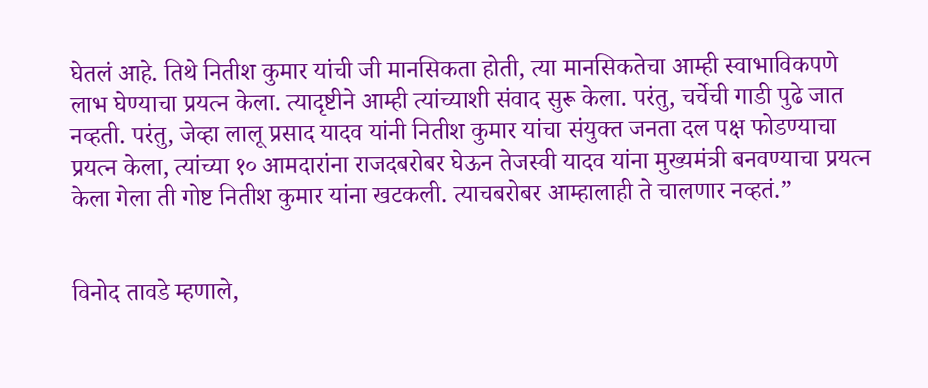घेतलं आहे. तिथे नितीश कुमार यांची जी मानसिकता होती, त्या मानसिकतेचा आम्ही स्वाभाविकपणे लाभ घेण्याचा प्रयत्न केला. त्यादृष्टीने आम्ही त्यांच्याशी संवाद सुरू केला. परंतु, चर्चेची गाडी पुढे जात नव्हती. परंतु, जेव्हा लालू प्रसाद यादव यांनी नितीश कुमार यांचा संयुक्त जनता दल पक्ष फोडण्याचा प्रयत्न केला, त्यांच्या १० आमदारांना राजदबरोबर घेऊन तेजस्वी यादव यांना मुख्यमंत्री बनवण्याचा प्रयत्न केला गेला ती गोष्ट नितीश कुमार यांना खटकली. त्याचबरोबर आम्हालाही ते चालणार नव्हतं.”


विनोद तावडे म्हणाले,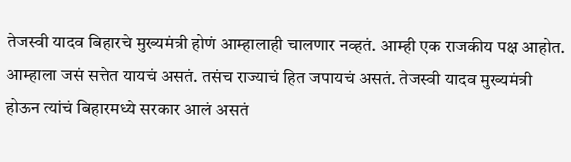तेजस्वी यादव बिहारचे मुख्यमंत्री होणं आम्हालाही चालणार नव्हतं. आम्ही एक राजकीय पक्ष आहोत. आम्हाला जसं सत्तेत यायचं असतं. तसंच राज्याचं हित जपायचं असतं. तेजस्वी यादव मुख्यमंत्री होऊन त्यांचं बिहारमध्ये सरकार आलं असतं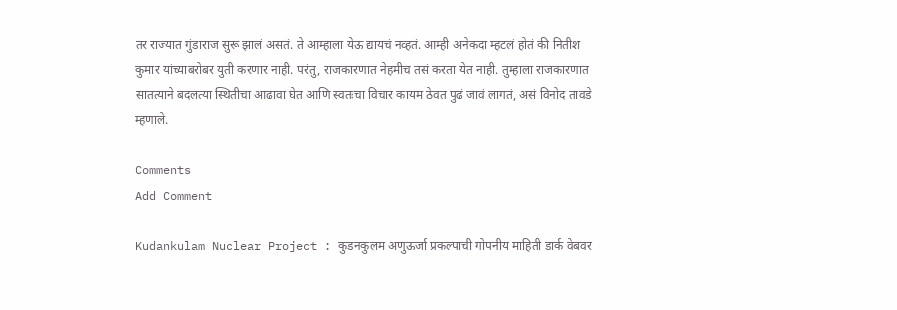तर राज्यात गुंडाराज सुरू झालं असतं. ते आम्हाला येऊ द्यायचं नव्हतं. आम्ही अनेकदा म्हटलं होतं की नितीश कुमार यांच्याबरोबर युती करणार नाही. परंतु, राजकारणात नेहमीच तसं करता येत नाही. तुम्हाला राजकारणात सातत्याने बदलत्या स्थितीचा आढावा घेत आणि स्वतःचा विचार कायम ठेवत पुढं जावं लागतं, असं विनोद तावडे म्हणाले.

Comments
Add Comment

Kudankulam Nuclear Project : कुडनकुलम अणुऊर्जा प्रकल्पाची गोपनीय माहिती डार्क वेबवर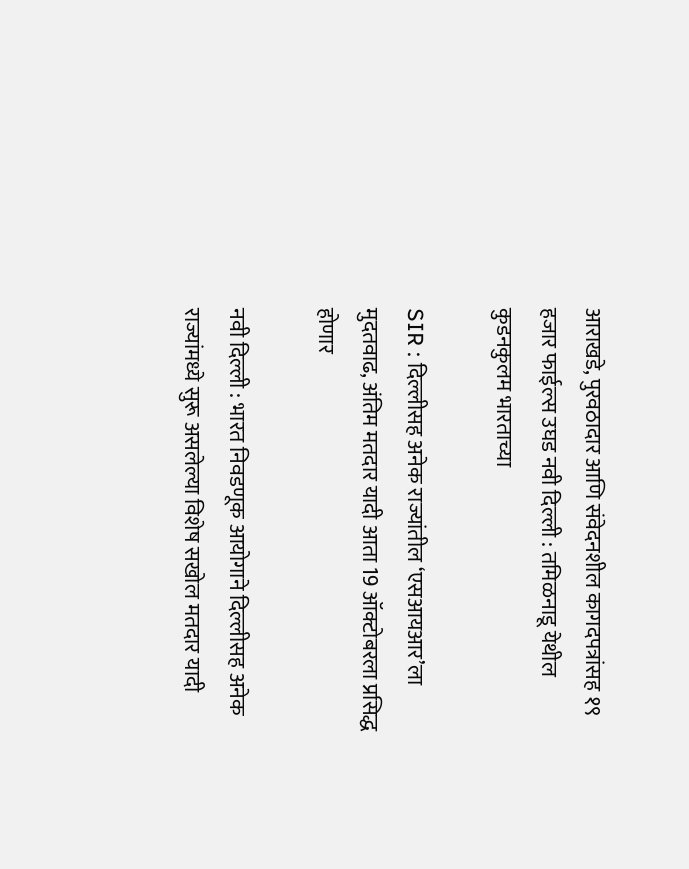आराखडे, पुरवठादार आणि संवेदनशील कागदपत्रांसह १९ हजार फाईल्स उघड नवी दिल्ली : तमिळनाडू येथील कुडनकुलम भारताच्या

SIR : दिल्लीसह अनेक राज्यांतील ‘एसआयआर’ला मुदतवाढ, अंतिम मतदार यादी आता 19 ऑक्टोबरला प्रसिद्ध होणार

नवी दिल्ली : भारत निवडणूक आयोगाने दिल्लीसह अनेक राज्यांमध्ये सुरू असलेल्या विशेष सखोल मतदार यादी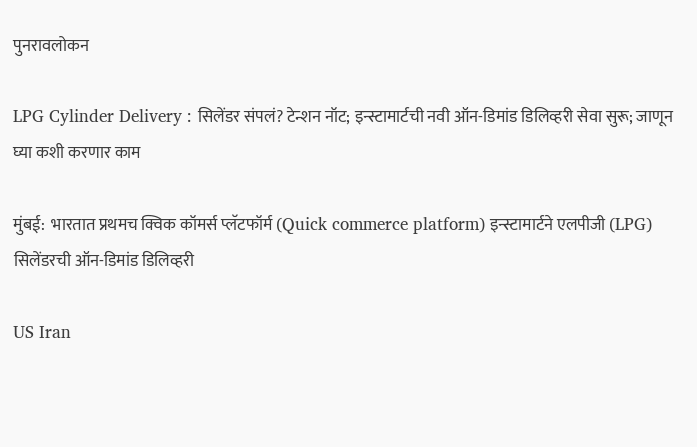पुनरावलोकन

LPG Cylinder Delivery : सिलेंडर संपलं? टेन्शन नॉट; इन्स्टामार्टची नवी ऑन-डिमांड डिलिव्हरी सेवा सुरू; जाणून घ्या कशी करणार काम

मुंबई:  भारतात प्रथमच क्विक कॉमर्स प्लॅटफॉर्म (Quick commerce platform) इन्स्टामार्टने एलपीजी (LPG) सिलेंडरची ऑन-डिमांड डिलिव्हरी

US Iran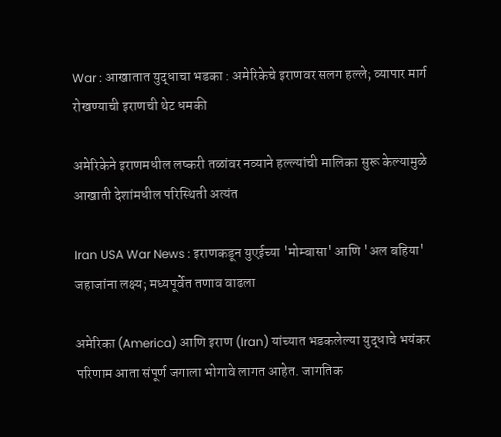War : आखातात युद्धाचा भडका : अमेरिकेचे इराणवर सलग हल्ले; व्यापार मार्ग रोखण्याची इराणची थेट धमकी

अमेरिकेने इराणमधील लष्करी तळांवर नव्याने हल्ल्यांची मालिका सुरू केल्यामुळे आखाती देशांमधील परिस्थिती अत्यंत

Iran USA War News : इराणकडून युएईच्या 'मोम्बासा' आणि 'अल बहिया' जहाजांना लक्ष्य; मध्यपूर्वेत तणाव वाढला

अमेरिका (America) आणि इराण (Iran) यांच्यात भडकलेल्या युद्धाचे भयंकर परिणाम आता संपूर्ण जगाला भोगावे लागत आहेत. जागतिक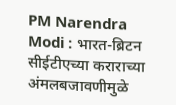PM Narendra Modi : भारत-ब्रिटन सीईटीएच्या कराराच्या अंमलबजावणीमुळे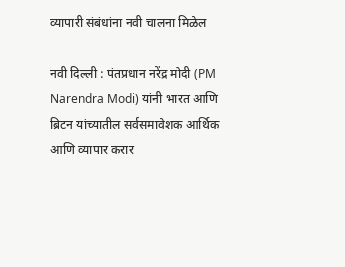व्यापारी संबंधांना नवी चालना मिळेल

नवी दिल्ली : पंतप्रधान नरेंद्र मोदी (PM Narendra Modi) यांनी भारत आणि ब्रिटन यांच्यातील सर्वसमावेशक आर्थिक आणि व्यापार करार